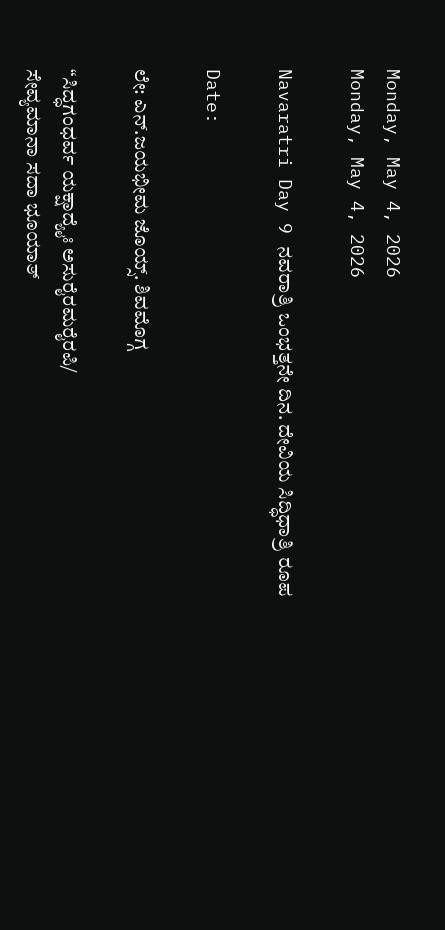Monday, May 4, 2026
Monday, May 4, 2026

Navaratri Day 9 ನವರಾತ್ರಿ ಒಂಭತ್ತನೇ ದಿನ. ದೇವಿಯ ಸಿದ್ಧಿಧಾತ್ರಿ ರೂಪ

Date:

ಲೇ: ಎನ್.ಜಯಭೀಮ ಜೊಯ್ಸ್. ಶಿವಮೊಗ್ಗ

“ಸಿದ್ಧಗಂಧರ್ವ ಯಕ್ಷಾದ್ಯೈಃ ಅಸುರೈರಮರೈರಪಿ/
ಸೇವ್ಯಮಾನಾ ಸದಾ ಭೂಯಾತ್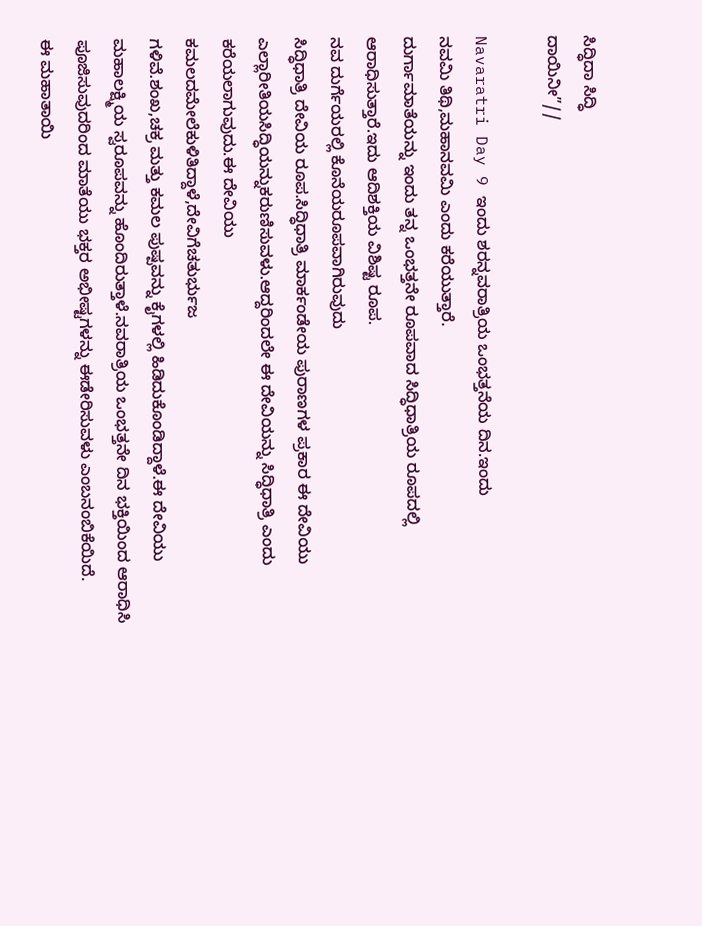ಸಿದ್ಧಿದಾ ಸಿದ್ಧಿ
ದಾಯಿನೀ”//

Navaratri Day 9 ಇಂದು ಶರನ್ನವರಾತ್ರಿಯ ಒಂಭತ್ತನೆಯ ದಿನ.ಇಂದು
ನವಮಿ ತಿಥಿ,ಮಹಾನವಮಿ ಎಂದು ಕರೆಯುತ್ತಾರೆ.
ದುರ್ಗಾಮಾತೆಯನ್ನು ಇಂದು ತನ್ನ ಒಂಭತ್ತನೇ ರೂಪವಾದ ಸಿದ್ಧಿಧಾತ್ರಿಯ ರೂಪದಲ್ಲಿ ಆರಾಧಿಸುತ್ತಾರೆ.ಇದು ಆದಿಶಕ್ತಿಯ ವಿಶಿಷ್ಟ ರೂಪ.
ನವ ದುರ್ಗೆಯರಲ್ಲಿ ಕೊನೆಯರೂಪವಾಗಿರುವುದು
ಸಿದ್ಧಿಧಾತ್ರಿ ದೇವಿಯ ರೂಪ.ಸಿದ್ಧಿಧಾತ್ರಿ ಮಾರ್ಕಂಡೇಯ ಪುರಾಣಗಳ ಪ್ರಕಾರ ಈ ದೇವಿಯು ಎಲ್ಲಾರೀತಿಯಸಿದ್ಧಿಯನ್ನುಕರುಣಿಸುವಳು.ಆದ್ದರಿಂದಲೇ ಈ ದೇವಿಯನ್ನು ಸಿದ್ಧಿಧಾತ್ರಿ ಎಂದು ಕರೆಯಲಾಗುವುದು.ಈ ದೇವಿಯು
ಕಮಲದಮೇಲೆಕುಳಿತಿದ್ದಾಳೆ,ದೇವಿಗೆಚತುರ್ಭುಜ
ಗಳಿವೆ.ಶಂಖ,ಚಕ್ರ ಮತ್ತು ಕಮಲ ಪುಷ್ಪವನ್ನು ಕೈಗಳಲ್ಲಿ ಹಿಡಿದುಕೊಂಡಿದ್ದಾಳೆ.ಈ ದೇವಿಯು ಮಹಾಲಕ್ಷ್ಮಿಯ ಸ್ವರೂಪವನ್ನು ಹೊಂದಿರುತ್ತಾಳೆ.ನವರಾತ್ರಿಯ ಒಂಭತ್ತನೇ ದಿನ ಭಕ್ತಿಯಿಂದ ಆರಾಧಿಸಿ ಪೂಜಿಸುವುದರಿಂದ ಮಾತೆಯು ಭಕ್ತರ ಅಭೀಷ್ಟಗಳನ್ನು ಈಡೇರಿಸುವಳು ಎಂಬನಂಬಿಕೆಯಿದೆ.
ಈ ಮಹಾತಾಯಿ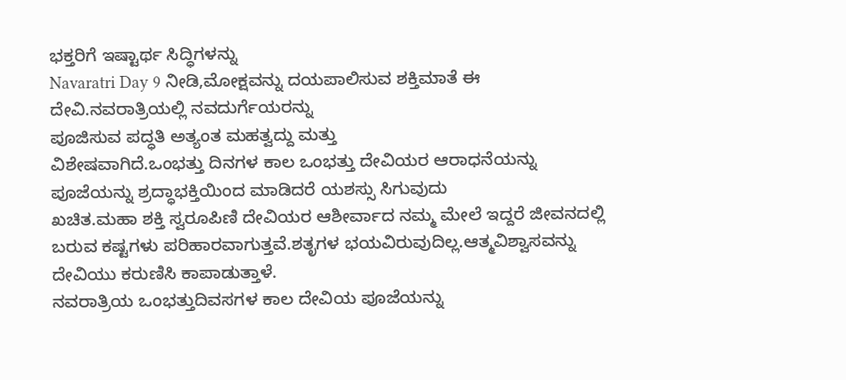ಭಕ್ತರಿಗೆ ಇಷ್ಟಾರ್ಥ ಸಿದ್ಧಿಗಳನ್ನು
Navaratri Day 9 ನೀಡಿ,ಮೋಕ್ಷವನ್ನು ದಯಪಾಲಿಸುವ ಶಕ್ತಿಮಾತೆ ಈ ದೇವಿ.ನವರಾತ್ರಿಯಲ್ಲಿ ನವದುರ್ಗೆಯರನ್ನು
ಪೂಜಿಸುವ ಪದ್ಧತಿ ಅತ್ಯಂತ ಮಹತ್ವದ್ದು ಮತ್ತು
ವಿಶೇಷವಾಗಿದೆ.ಒಂಭತ್ತು ದಿನಗಳ ಕಾಲ ಒಂಭತ್ತು ದೇವಿಯರ ಆರಾಧನೆಯನ್ನು ಪೂಜೆಯನ್ನು ಶ್ರದ್ಧಾಭಕ್ತಿಯಿಂದ ಮಾಡಿದರೆ ಯಶಸ್ಸು ಸಿಗುವುದು
ಖಚಿತ.ಮಹಾ ಶಕ್ತಿ ಸ್ವರೂಪಿಣಿ ದೇವಿಯರ ಆಶೀರ್ವಾದ ನಮ್ಮ ಮೇಲೆ ಇದ್ದರೆ ಜೀವನದಲ್ಲಿ
ಬರುವ ಕಷ್ಟಗಳು ಪರಿಹಾರವಾಗುತ್ತವೆ.ಶತೃಗಳ ಭಯವಿರುವುದಿಲ್ಲ.ಆತ್ಮವಿಶ್ವಾಸವನ್ನು ದೇವಿಯು ಕರುಣಿಸಿ ಕಾಪಾಡುತ್ತಾಳೆ.
ನವರಾತ್ರಿಯ ಒಂಭತ್ತುದಿವಸಗಳ ಕಾಲ ದೇವಿಯ ಪೂಜೆಯನ್ನು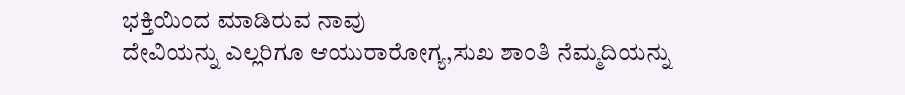ಭಕ್ತಿಯಿಂದ ಮಾಡಿರುವ ನಾವು
ದೇವಿಯನ್ನು ಎಲ್ಲರಿಗೂ ಆಯುರಾರೋಗ್ಯ,ಸುಖ ಶಾಂತಿ ನೆಮ್ಮದಿಯನ್ನು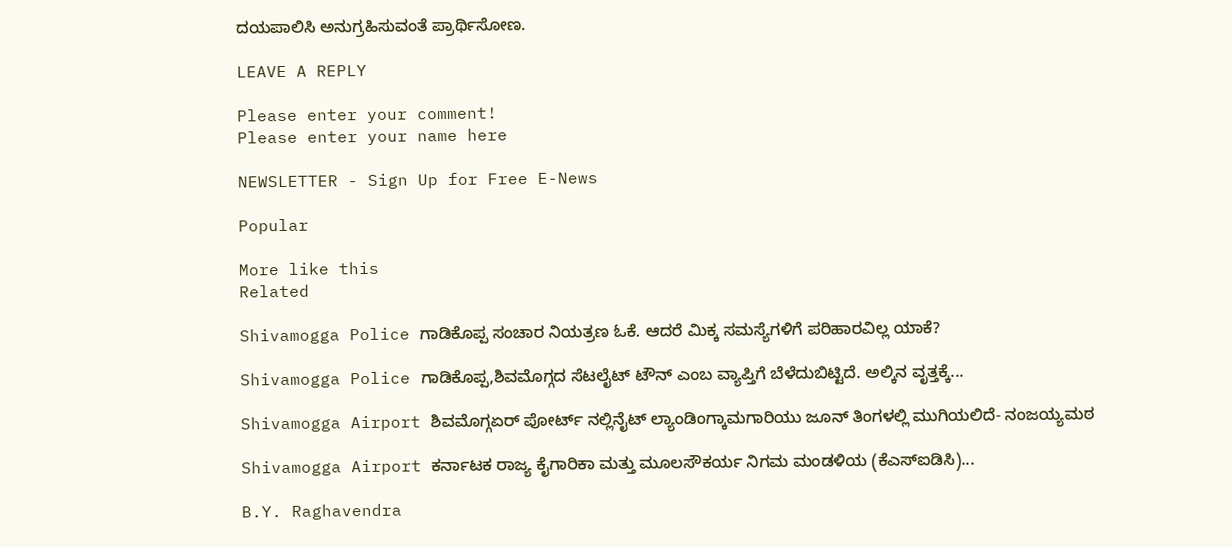ದಯಪಾಲಿಸಿ ಅನುಗ್ರಹಿಸುವಂತೆ ಪ್ರಾರ್ಥಿಸೋಣ.

LEAVE A REPLY

Please enter your comment!
Please enter your name here

NEWSLETTER - Sign Up for Free E-News

Popular

More like this
Related

Shivamogga Police ಗಾಡಿಕೊಪ್ಪ ಸಂಚಾರ ನಿಯತ್ರಣ ಓಕೆ. ಆದರೆ ಮಿಕ್ಕ ಸಮಸ್ಯೆಗಳಿಗೆ ಪರಿಹಾರವಿಲ್ಲ ಯಾಕೆ?

Shivamogga Police ಗಾಡಿಕೊಪ್ಪ‌,ಶಿವಮೊಗ್ಗದ ಸೆಟಲೈಟ್ ಟೌನ್ ಎಂಬ ವ್ಯಾಪ್ತಿಗೆ ಬೆಳೆದುಬಿಟ್ಟಿದೆ. ಅಲ್ಕಿನ ವೃತ್ತಕ್ಕೆ...

Shivamogga Airport ಶಿವಮೊಗ್ಗಏರ್ ಪೋರ್ಟ್ ನಲ್ಲಿನೈಟ್ ಲ್ಯಾಂಡಿಂಗ್ಕಾಮಗಾರಿಯು ಜೂನ್ ತಿಂಗಳಲ್ಲಿ ಮುಗಿಯಲಿದೆ- ನಂಜಯ್ಯ‌ಮಠ

Shivamogga Airport ಕರ್ನಾಟಕ ರಾಜ್ಯ ಕೈಗಾರಿಕಾ ಮತ್ತು ಮೂಲಸೌಕರ್ಯ ನಿಗಮ ಮಂಡಳಿಯ (ಕೆಎಸ್‌ಐಡಿಸಿ)...

B.Y. Raghavendra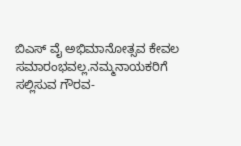ಬಿಎಸ್ ವೈ ಅಭಿಮಾನೋತ್ಸವ ಕೇವಲ ಸಮಾರಂಭವಲ್ಲ.ನಮ್ಮನಾಯಕರಿಗೆ ಸಲ್ಲಿಸುವ ಗೌರವ-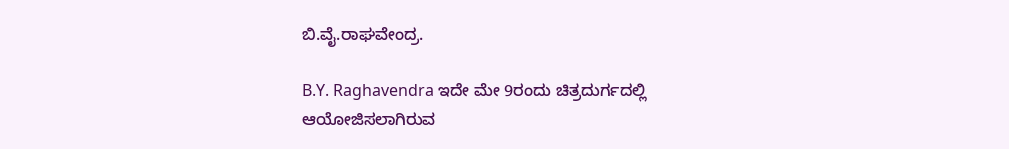ಬಿ.ವೈ.ರಾಘವೇಂದ್ರ.

B.Y. Raghavendra ಇದೇ ಮೇ 9ರಂದು ಚಿತ್ರದುರ್ಗದಲ್ಲಿ ಆಯೋಜಿಸಲಾಗಿರುವ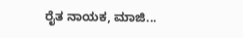ರೈತ ನಾಯಕ, ಮಾಜಿ...